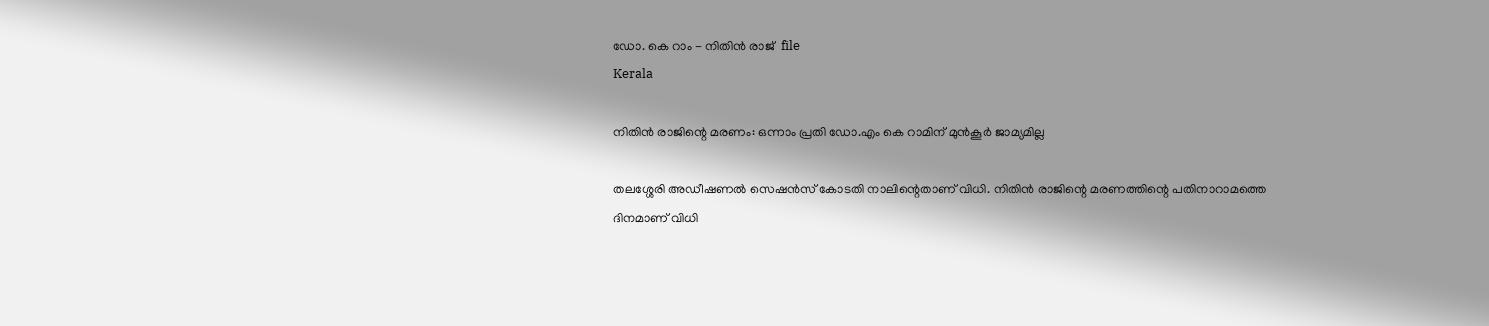ഡോ. കെ റാം - നിതിന്‍ രാജ്‌  file
Kerala

നിതിന്‍ രാജിന്റെ മരണം: ഒന്നാം പ്രതി ഡോ.എം കെ റാമിന് മുന്‍കൂര്‍ ജാമ്യമില്ല

തലശ്ശേരി അഡീഷണല്‍ സെഷന്‍സ് കോടതി നാലിന്റെതാണ് വിധി. നിതിന്‍ രാജിന്റെ മരണത്തിന്റെ പതിനാറാമത്തെ ദിനമാണ് വിധി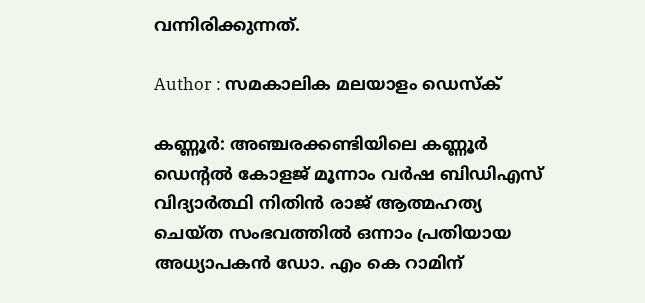വന്നിരിക്കുന്നത്.

Author : സമകാലിക മലയാളം ഡെസ്ക്

കണ്ണൂര്‍: അഞ്ചരക്കണ്ടിയിലെ കണ്ണൂര്‍ ഡെന്റല്‍ കോളജ് മൂന്നാം വര്‍ഷ ബിഡിഎസ് വിദ്യാര്‍ത്ഥി നിതിന്‍ രാജ് ആത്മഹത്യ ചെയ്ത സംഭവത്തില്‍ ഒന്നാം പ്രതിയായ അധ്യാപകന്‍ ഡോ. എം കെ റാമിന്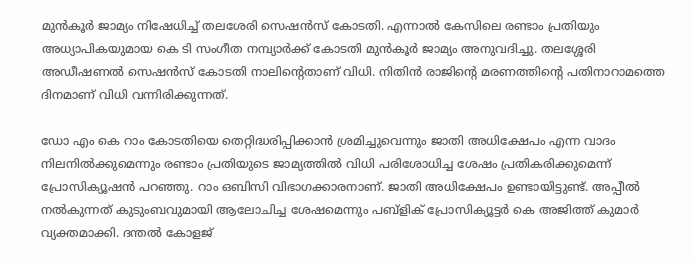മുന്‍കൂര്‍ ജാമ്യം നിഷേധിച്ച് തലശേരി സെഷന്‍സ് കോടതി. എന്നാല്‍ കേസിലെ രണ്ടാം പ്രതിയും അധ്യാപികയുമായ കെ ടി സംഗീത നമ്പ്യാര്‍ക്ക് കോടതി മുന്‍കൂര്‍ ജാമ്യം അനുവദിച്ചു. തലശ്ശേരി അഡീഷണല്‍ സെഷന്‍സ് കോടതി നാലിന്റെതാണ് വിധി. നിതിന്‍ രാജിന്റെ മരണത്തിന്റെ പതിനാറാമത്തെ ദിനമാണ് വിധി വന്നിരിക്കുന്നത്.

ഡോ എം കെ റാം കോടതിയെ തെറ്റിദ്ധരിപ്പിക്കാന്‍ ശ്രമിച്ചുവെന്നും ജാതി അധിക്ഷേപം എന്ന വാദം നിലനില്‍ക്കുമെന്നും രണ്ടാം പ്രതിയുടെ ജാമ്യത്തില്‍ വിധി പരിശോധിച്ച ശേഷം പ്രതികരിക്കുമെന്ന് പ്രോസിക്യൂഷന്‍ പറഞ്ഞു. റാം ഒബിസി വിഭാഗക്കാരനാണ്. ജാതി അധിക്ഷേപം ഉണ്ടായിട്ടുണ്ട്. അപ്പീല്‍ നല്‍കുന്നത് കുടുംബവുമായി ആലോചിച്ച ശേഷമെന്നും പബ്‌ളിക് പ്രോസിക്യൂട്ടര്‍ കെ അജിത്ത് കുമാര്‍ വ്യക്തമാക്കി. ദന്തല്‍ കോളജ്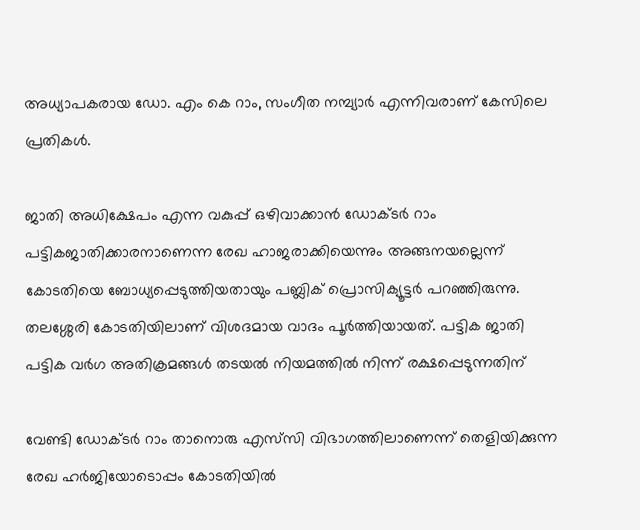അധ്യാപകരായ ഡോ. എം കെ റാം, സംഗീത നമ്പ്യാര്‍ എന്നിവരാണ് കേസിലെ പ്രതികള്‍.

ജാതി അധിക്ഷേപം എന്ന വകുപ്പ് ഒഴിവാക്കാന്‍ ഡോക്ടര്‍ റാം പട്ടികജാതിക്കാരനാണെന്ന രേഖ ഹാജരാക്കിയെന്നും അങ്ങനയല്ലെന്ന് കോടതിയെ ബോധ്യപ്പെടുത്തിയതായും പബ്ലിക് പ്രൊസിക്യൂട്ടര്‍ പറഞ്ഞിരുന്നു. തലശ്ശേരി കോടതിയിലാണ് വിശദമായ വാദം പൂര്‍ത്തിയായത്. പട്ടിക ജാതി പട്ടിക വര്‍ഗ അതിക്രമങ്ങള്‍ തടയല്‍ നിയമത്തില്‍ നിന്ന് രക്ഷപ്പെടുന്നതിന്

വേണ്ടി ഡോക്ടര്‍ റാം താനൊരു എസ്‌സി വിഭാഗത്തിലാണെന്ന് തെളിയിക്കുന്ന രേഖ ഹര്‍ജിയോടൊപ്പം കോടതിയില്‍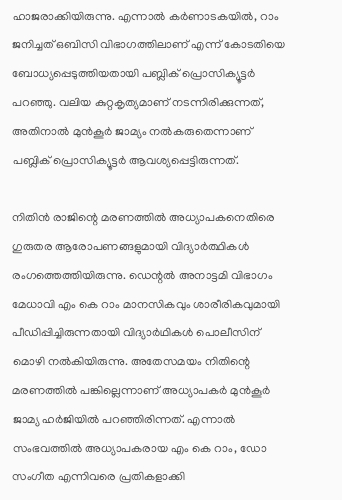ഹാജരാക്കിയിരുന്നു. എന്നാല്‍ കര്‍ണാടകയില്‍, റാം ജനിച്ചത് ഒബിസി വിഭാഗത്തിലാണ് എന്ന് കോടതിയെ ബോധ്യപ്പെടുത്തിയതായി പബ്ലിക് പ്രൊസിക്യൂട്ടര്‍ പറഞ്ഞു. വലിയ കുറ്റകൃത്യമാണ് നടന്നിരിക്കുന്നത്, അതിനാല്‍ മുന്‍കൂര്‍ ജാമ്യം നല്‍കരുതെന്നാണ് പബ്ലിക് പ്രൊസിക്യൂട്ടര്‍ ആവശ്യപ്പെട്ടിരുന്നത്.

നിതിന്‍ രാജിന്റെ മരണത്തില്‍ അധ്യാപകനെതിരെ ഗുരുതര ആരോപണങ്ങളുമായി വിദ്യാര്‍ത്ഥികള്‍ രംഗത്തെത്തിയിരുന്നു. ഡെന്റല്‍ അനാട്ടമി വിഭാഗം മേധാവി എം കെ റാം മാനസികവും ശാരീരികവുമായി പീഡിപ്പിച്ചിരുന്നതായി വിദ്യാര്‍ഥികള്‍ പൊലീസിന് മൊഴി നല്‍കിയിരുന്നു. അതേസമയം നിതിന്റെ മരണത്തില്‍ പങ്കില്ലെന്നാണ് അധ്യാപകര്‍ മുന്‍കൂര്‍ ജാമ്യ ഹര്‍ജിയില്‍ പറഞ്ഞിരിന്നത്. എന്നാല്‍ സംഭവത്തില്‍ അധ്യാപകരായ എം കെ റാം, ഡോ സംഗീത എന്നിവരെ പ്രതികളാക്കി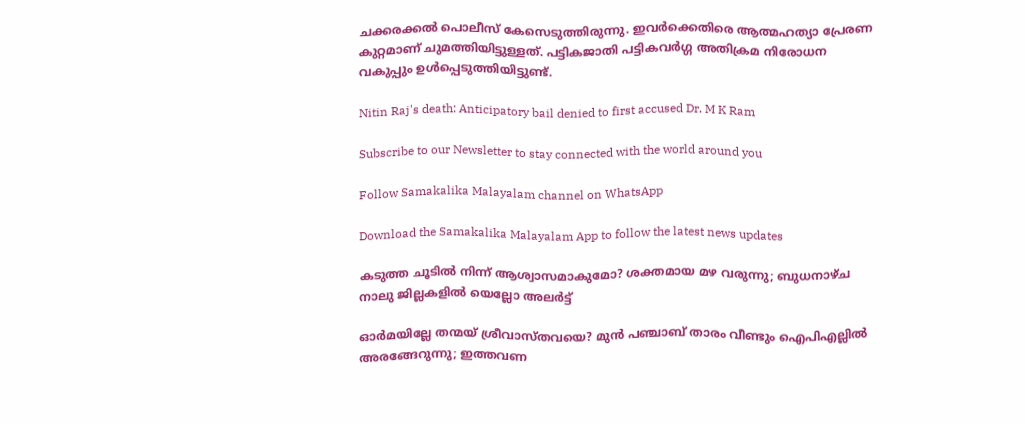ചക്കരക്കല്‍ പൊലീസ് കേസെടുത്തിരുന്നു. ഇവര്‍ക്കെതിരെ ആത്മഹത്യാ പ്രേരണ കുറ്റമാണ് ചുമത്തിയിട്ടുള്ളത്. പട്ടികജാതി പട്ടികവര്‍ഗ്ഗ അതിക്രമ നിരോധന വകുപ്പും ഉള്‍പ്പെടുത്തിയിട്ടുണ്ട്.

Nitin Raj's death: Anticipatory bail denied to first accused Dr. M K Ram

Subscribe to our Newsletter to stay connected with the world around you

Follow Samakalika Malayalam channel on WhatsApp

Download the Samakalika Malayalam App to follow the latest news updates

കടുത്ത ചൂടില്‍ നിന്ന് ആശ്വാസമാകുമോ? ശക്തമായ മഴ വരുന്നു; ബുധനാഴ്ച നാലു ജില്ലകളില്‍ യെല്ലോ അലര്‍ട്ട്

ഓര്‍മയില്ലേ തന്മയ് ശ്രീവാസ്തവയെ? മുന്‍ പഞ്ചാബ് താരം വീണ്ടും ഐപിഎല്ലില്‍ അരങ്ങേറുന്നു; ഇത്തവണ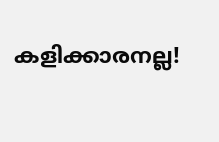കളിക്കാരനല്ല!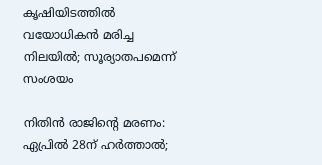കൃഷിയിടത്തില്‍ വയോധികന്‍ മരിച്ച നിലയില്‍; സൂര്യാതപമെന്ന് സംശയം

നിതിന്‍ രാജിന്റെ മരണം: ഏപ്രില്‍ 28ന് ഹര്‍ത്താല്‍;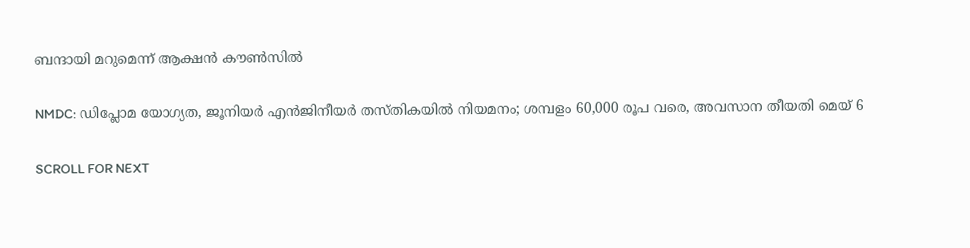ബന്ദായി മറുമെന്ന് ആക്ഷന്‍ കൗണ്‍സില്‍

NMDC: ഡിപ്ലോമ യോഗ്യത, ജൂനിയർ എൻജിനീയർ തസ്തികയിൽ നിയമനം; ശമ്പളം 60,000 രൂപ വരെ, അവസാന തീയതി മെയ് 6

SCROLL FOR NEXT